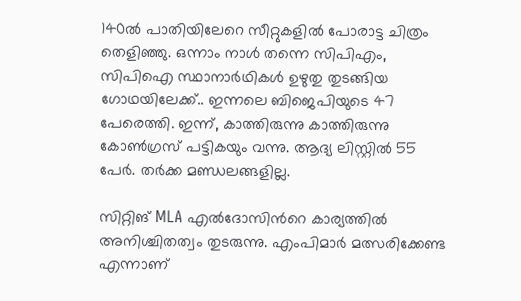140ല്‍ പാതിയിലേറെ സീറ്റുകളില്‍ പോരാട്ട ചിത്രം തെളിഞ്ഞു. ഒന്നാം നാള്‍ തന്നെ സിപിഎം, സിപിഐ സ്ഥാനാര്‍ഥികള്‍ ഉഴുതു തുടങ്ങിയ ഗോഥയിലേക്ക്.. ഇന്നലെ ബിജെപിയുടെ 47 പേരെത്തി. ഇന്ന്, കാത്തിരുന്നു കാത്തിരുന്നു കോണ്‍ഗ്രസ് പട്ടികയും വന്നു. ആദ്യ ലിസ്റ്റില്‍ 55 പേര്‍. തർക്ക മണ്ഡലങ്ങളില്ല.

സിറ്റിങ് MLA എല്‍ദോസിന്‍റെ കാര്യത്തില്‍ അനിശ്ചിതത്വം തുടരുന്നു. എംപിമാർ മത്സരിക്കേണ്ട എന്നാണ്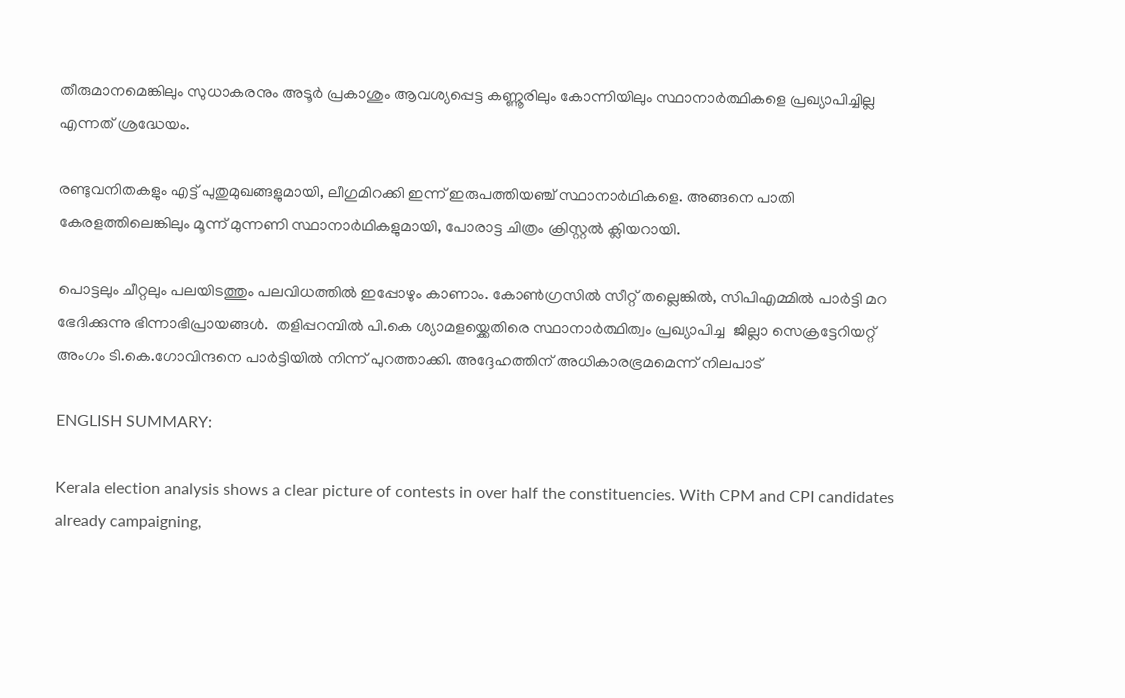തീരുമാനമെങ്കിലും സുധാകരനും അടൂർ പ്രകാശും ആവശ്യപ്പെട്ട കണ്ണൂരിലും കോന്നിയിലും സ്ഥാനാർത്ഥികളെ പ്രഖ്യാപിച്ചില്ല എന്നത് ശ്രദ്ധേയം.

രണ്ടുവനിതകളും എട്ട് പുതുമുഖങ്ങളു‌മായി, ലീഗുമിറക്കി ഇന്ന് ഇരുപത്തിയഞ്ച് സ്ഥാനാര്‍ഥികളെ. അങ്ങനെ പാതി കേരളത്തിലെങ്കിലും മൂന്ന് മുന്നണി സ്ഥാനാര്‍ഥികളുമായി, പോരാട്ട ചിത്രം ക്രിസ്റ്റല്‍ ക്ലിയറായി.

പൊട്ടലും ചീറ്റലും പലയിടത്തും പലവിധത്തില്‍ ഇപ്പോഴും കാണാം. കോണ്‍ഗ്രസില്‍ സീറ്റ് തല്ലെങ്കില്‍, സിപിഎമ്മില്‍ പാര്‍ട്ടി മറ ഭേദിക്കുന്നു ഭിന്നാഭിപ്രായങ്ങള്‍.  തളിപ്പറമ്പിൽ പി.കെ ശ്യാമളയ്ക്കെതിരെ സ്ഥാനാർത്ഥിത്വം പ്രഖ്യാപിച്ച  ജില്ലാ സെക്രട്ടേറിയറ്റ് അംഗം ടി.കെ.ഗോവിന്ദനെ പാർട്ടിയിൽ നിന്ന് പുറത്താക്കി. അദ്ദേഹത്തിന് അധികാരഭ്രമമെന്ന് നിലപാട്

ENGLISH SUMMARY:

Kerala election analysis shows a clear picture of contests in over half the constituencies. With CPM and CPI candidates already campaigning,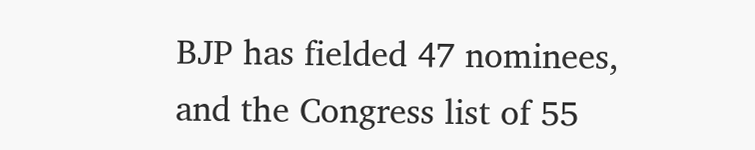BJP has fielded 47 nominees, and the Congress list of 55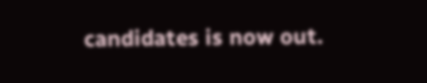candidates is now out.